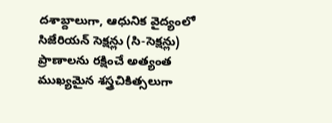దశాబ్దాలుగా, ఆధునిక వైద్యంలో సిజేరియన్ సెక్షన్లు (సి-సెక్షన్లు) ప్రాణాలను రక్షించే అత్యంత ముఖ్యమైన శస్త్రచికిత్సలుగా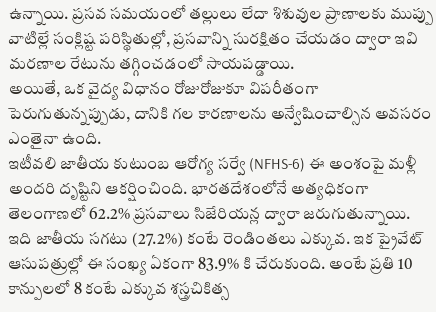ఉన్నాయి. ప్రసవ సమయంలో తల్లులు లేదా శిశువుల ప్రాణాలకు ముప్పు వాటిల్లే సంక్లిష్ట పరిస్థితుల్లో, ప్రసవాన్ని సురక్షితం చేయడం ద్వారా ఇవి మరణాల రేటును తగ్గించడంలో సాయపడ్డాయి.
అయితే, ఒక వైద్య విధానం రోజురోజుకూ విపరీతంగా పెరుగుతున్నప్పుడు, దానికి గల కారణాలను అన్వేషించాల్సిన అవసరం ఎంతైనా ఉంది.
ఇటీవలి జాతీయ కుటుంబ ఆరోగ్య సర్వే (NFHS-6) ఈ అంశంపై మళ్లీ అందరి దృష్టిని ఆకర్షించింది. భారతదేశంలోనే అత్యధికంగా తెలంగాణలో 62.2% ప్రసవాలు సిజేరియన్ల ద్వారా జరుగుతున్నాయి. ఇది జాతీయ సగటు (27.2%) కంటే రెండింతలు ఎక్కువ. ఇక ప్రైవేట్ ఆసుపత్రుల్లో ఈ సంఖ్య ఏకంగా 83.9% కి చేరుకుంది. అంటే ప్రతి 10 కాన్పులలో 8 కంటే ఎక్కువ శస్త్రచికిత్స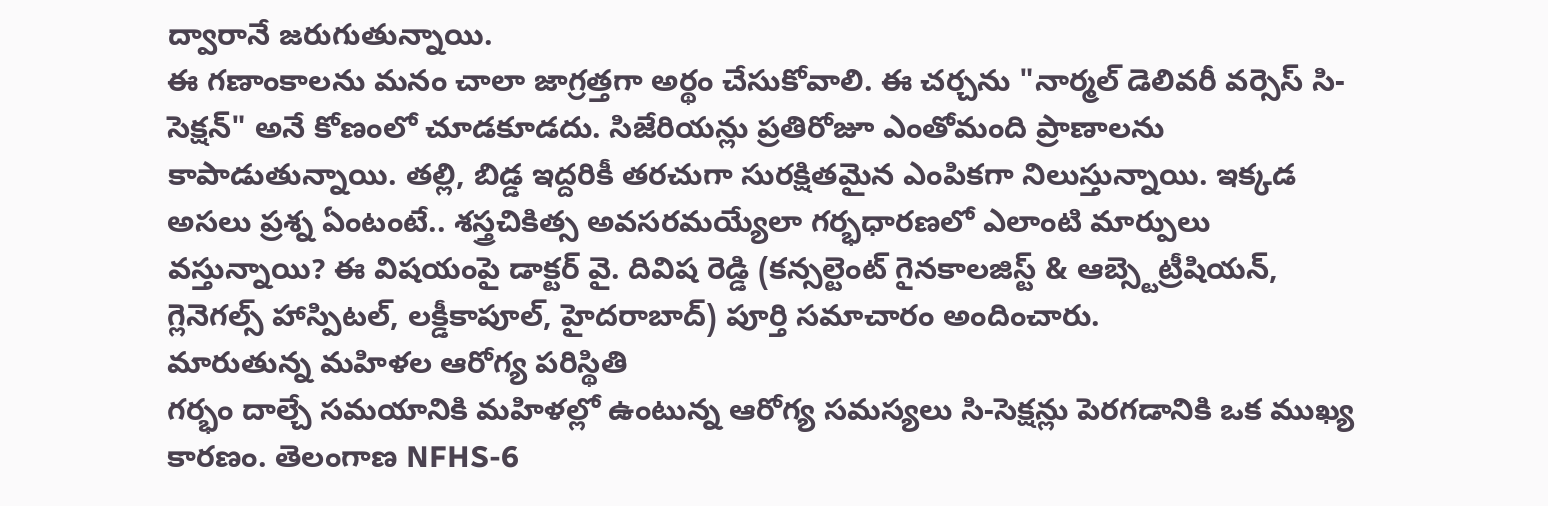ద్వారానే జరుగుతున్నాయి.
ఈ గణాంకాలను మనం చాలా జాగ్రత్తగా అర్థం చేసుకోవాలి. ఈ చర్చను "నార్మల్ డెలివరీ వర్సెస్ సి-సెక్షన్" అనే కోణంలో చూడకూడదు. సిజేరియన్లు ప్రతిరోజూ ఎంతోమంది ప్రాణాలను కాపాడుతున్నాయి. తల్లి, బిడ్డ ఇద్దరికీ తరచుగా సురక్షితమైన ఎంపికగా నిలుస్తున్నాయి. ఇక్కడ అసలు ప్రశ్న ఏంటంటే.. శస్త్రచికిత్స అవసరమయ్యేలా గర్భధారణలో ఎలాంటి మార్పులు వస్తున్నాయి? ఈ విషయంపై డాక్టర్ వై. దివిష రెడ్డి (కన్సల్టెంట్ గైనకాలజిస్ట్ & ఆబ్స్టెట్రీషియన్, గ్లెనెగల్స్ హాస్పిటల్, లక్డీకాపూల్, హైదరాబాద్) పూర్తి సమాచారం అందించారు.
మారుతున్న మహిళల ఆరోగ్య పరిస్థితి
గర్భం దాల్చే సమయానికి మహిళల్లో ఉంటున్న ఆరోగ్య సమస్యలు సి-సెక్షన్లు పెరగడానికి ఒక ముఖ్య కారణం. తెలంగాణ NFHS-6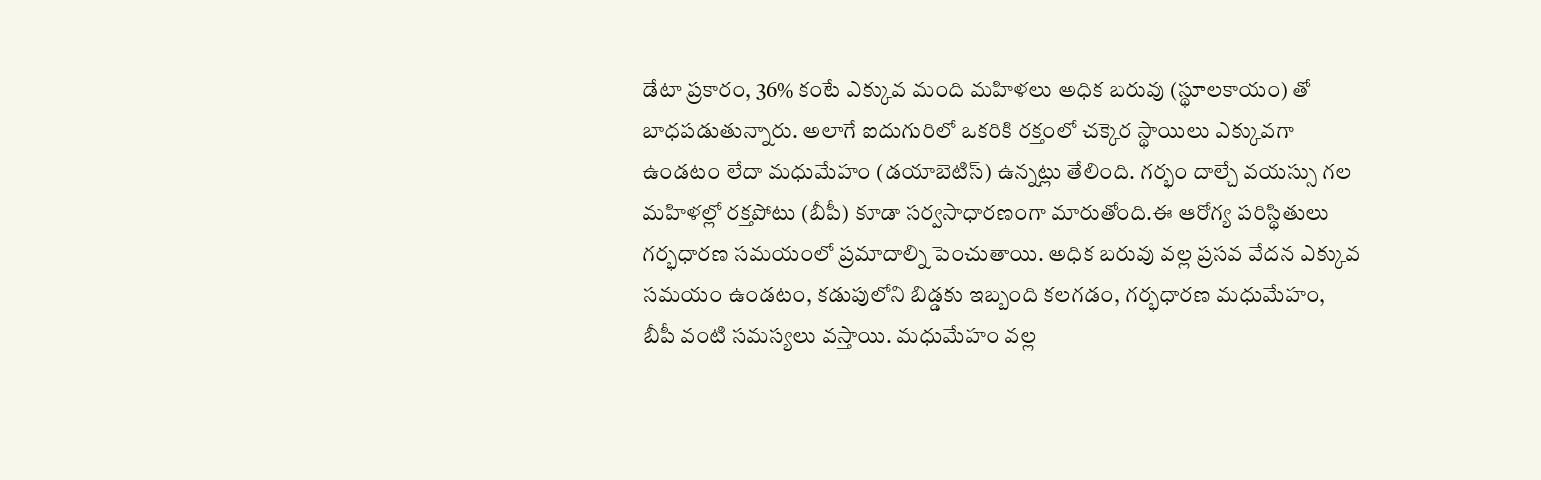డేటా ప్రకారం, 36% కంటే ఎక్కువ మంది మహిళలు అధిక బరువు (స్థూలకాయం) తో బాధపడుతున్నారు. అలాగే ఐదుగురిలో ఒకరికి రక్తంలో చక్కెర స్థాయిలు ఎక్కువగా ఉండటం లేదా మధుమేహం (డయాబెటిస్) ఉన్నట్లు తేలింది. గర్భం దాల్చే వయస్సు గల మహిళల్లో రక్తపోటు (బీపీ) కూడా సర్వసాధారణంగా మారుతోంది.ఈ ఆరోగ్య పరిస్థితులు గర్భధారణ సమయంలో ప్రమాదాల్ని పెంచుతాయి. అధిక బరువు వల్ల ప్రసవ వేదన ఎక్కువ సమయం ఉండటం, కడుపులోని బిడ్డకు ఇబ్బంది కలగడం, గర్భధారణ మధుమేహం, బీపీ వంటి సమస్యలు వస్తాయి. మధుమేహం వల్ల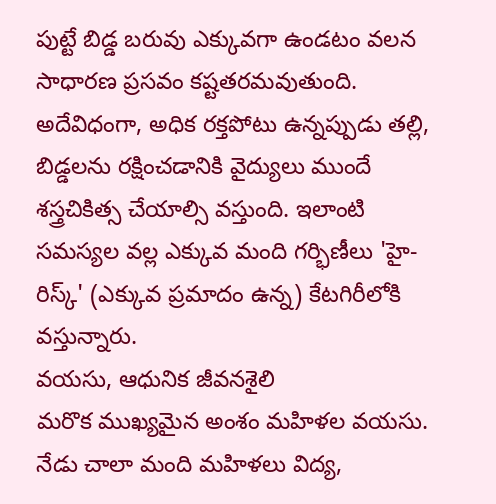పుట్టే బిడ్డ బరువు ఎక్కువగా ఉండటం వలన సాధారణ ప్రసవం కష్టతరమవుతుంది. అదేవిధంగా, అధిక రక్తపోటు ఉన్నప్పుడు తల్లి, బిడ్డలను రక్షించడానికి వైద్యులు ముందే శస్త్రచికిత్స చేయాల్సి వస్తుంది. ఇలాంటి సమస్యల వల్ల ఎక్కువ మంది గర్భిణీలు 'హై-రిస్క్' (ఎక్కువ ప్రమాదం ఉన్న) కేటగిరీలోకి వస్తున్నారు.
వయసు, ఆధునిక జీవనశైలి
మరొక ముఖ్యమైన అంశం మహిళల వయసు. నేడు చాలా మంది మహిళలు విద్య,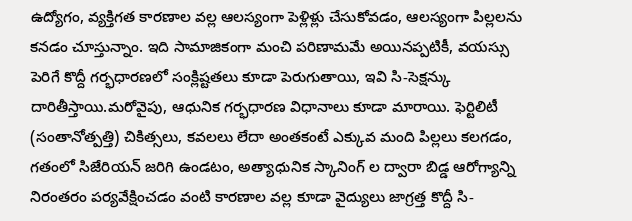ఉద్యోగం, వ్యక్తిగత కారణాల వల్ల ఆలస్యంగా పెళ్లిళ్లు చేసుకోవడం, ఆలస్యంగా పిల్లలను కనడం చూస్తున్నాం. ఇది సామాజికంగా మంచి పరిణామమే అయినప్పటికీ, వయస్సు పెరిగే కొద్దీ గర్భధారణలో సంక్లిష్టతలు కూడా పెరుగుతాయి, ఇవి సి-సెక్షన్కు దారితీస్తాయి.మరోవైపు, ఆధునిక గర్భధారణ విధానాలు కూడా మారాయి. ఫెర్టిలిటీ (సంతానోత్పత్తి) చికిత్సలు, కవలలు లేదా అంతకంటే ఎక్కువ మంది పిల్లలు కలగడం, గతంలో సిజేరియన్ జరిగి ఉండటం, అత్యాధునిక స్కానింగ్ ల ద్వారా బిడ్డ ఆరోగ్యాన్ని నిరంతరం పర్యవేక్షించడం వంటి కారణాల వల్ల కూడా వైద్యులు జాగ్రత్త కొద్దీ సి-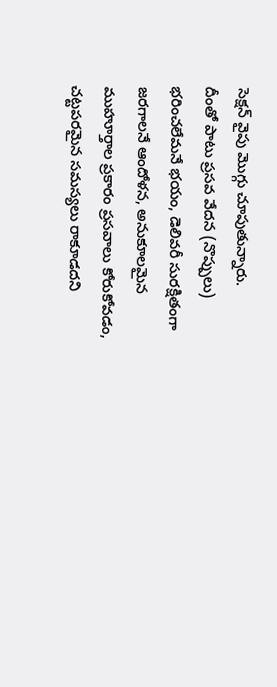సెక్షన్ వైపు మొగ్గు చూపుతున్నారు.
దీంతో పాటు ప్రసవ వేదన (నొప్పులు) భరించలేమనే భయం, డెలివరీ సురక్షితంగా జరగాలనే ఆందోళన, అనుకూలమైన ముహూర్తాల ప్రకారం ప్రసవాలు కోరుకోవడం, చట్టపరమైన సమస్యలు రాకూడదని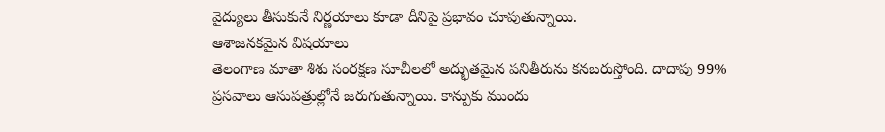వైద్యులు తీసుకునే నిర్ణయాలు కూడా దీనిపై ప్రభావం చూపుతున్నాయి.
ఆశాజనకమైన విషయాలు
తెలంగాణ మాతా శిశు సంరక్షణ సూచీలలో అద్భుతమైన పనితీరును కనబరుస్తోంది. దాదాపు 99% ప్రసవాలు ఆసుపత్రుల్లోనే జరుగుతున్నాయి. కాన్పుకు ముందు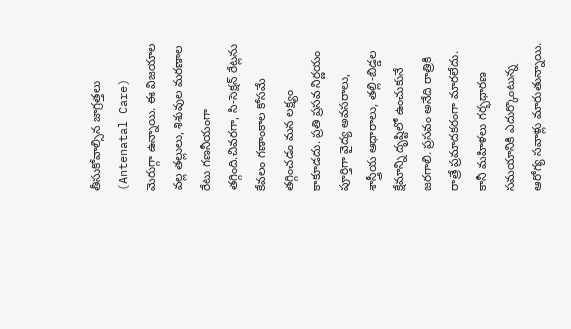తీసుకోవాల్సిన జాగ్రత్తలు (Antenatal Care) మెరుగ్గా ఉన్నాయి. ఈ విజయాల వల్ల తల్లులు, శిశువుల మరణాల రేటు గణనీయంగా తగ్గింది.చివరగా, సి-సెక్షన్ రేట్లను కేవలం గణాంకాల కోసమే తగ్గించడం మన లక్ష్యం కాకూడదు. ప్రతి ప్రసవ నిర్ణయం పూర్తిగా వైద్య అవసరాలు, శాస్త్రీయ ఆధారాలు, తల్లి-బిడ్డల క్షేమాన్ని దృష్టిలో ఉంచుకునే జరగాలి. ప్రసవం అనేది రాత్రికి రాత్రే ప్రమాదకరంగా మారలేదు. కానీ మహిళలు గర్భధారణ సమయానికి ఎదుర్కొంటున్న ఆరోగ్య సవాళ్లు మారుతున్నాయి.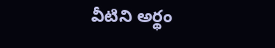వీటిని అర్థం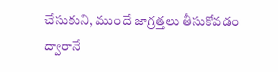చేసుకుని, ముందే జాగ్రత్తలు తీసుకోవడం ద్వారానే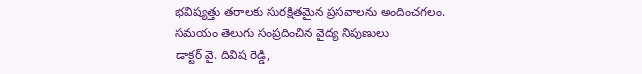భవిష్యత్తు తరాలకు సురక్షితమైన ప్రసవాలను అందించగలం.
సమయం తెలుగు సంప్రదించిన వైద్య నిపుణులు
డాక్టర్ వై. దివిష రెడ్డి,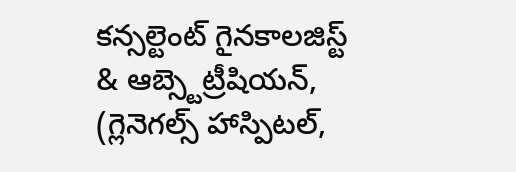కన్సల్టెంట్ గైనకాలజిస్ట్ & ఆబ్స్టెట్రీషియన్,
(గ్లెనెగల్స్ హాస్పిటల్,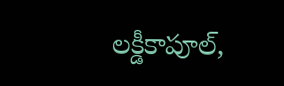లక్డీకాపూల్,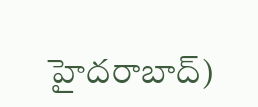హైదరాబాద్)